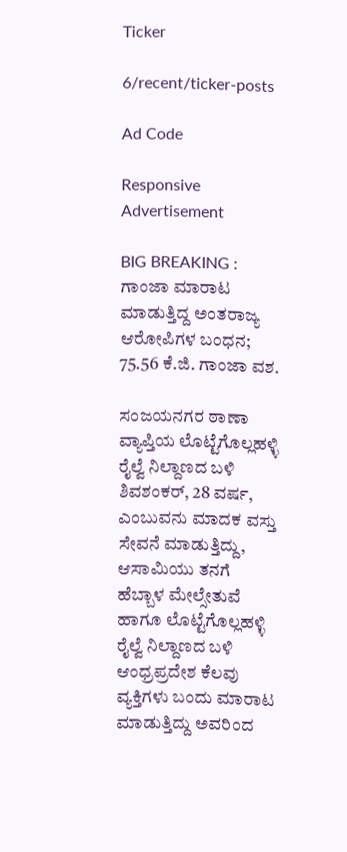Ticker

6/recent/ticker-posts

Ad Code

Responsive Advertisement

BIG BREAKING : ಗಾಂಜಾ ಮಾರಾಟ ಮಾಡುತ್ತಿದ್ದ ಅಂತರಾಜ್ಯ ಆರೋಪಿಗಳ ಬಂಧನ; 75.56 ಕೆ.ಜಿ. ಗಾಂಜಾ ವಶ.

ಸಂಜಯನಗರ ಠಾಣಾ ವ್ಯಾಪ್ತಿಯ ಲೊಟ್ಟೆಗೊಲ್ಲಹಳ್ಳಿ ರೈಲ್ವೆ ನಿಲ್ದಾಣದ ಬಳಿ ಶಿವಶಂಕರ್, 28 ವರ್ಷ, ಎಂಬುವನು ಮಾದಕ ವಸ್ತು ಸೇವನೆ ಮಾಡುತ್ತಿದ್ದು, ಆಸಾಮಿಯು ತನಗೆ ಹೆಬ್ಬಾಳ ಮೇಲ್ಸೇತುವೆ ಹಾಗೂ ಲೊಟ್ಟೆಗೊಲ್ಲಹಳ್ಳಿ ರೈಲ್ವೆ ನಿಲ್ದಾಣದ ಬಳಿ ಆಂಧ್ರಪ್ರದೇಶ ಕೆಲವು ವ್ಯಕ್ತಿಗಳು ಬಂದು ಮಾರಾಟ ಮಾಡುತ್ತಿದ್ದು ಅವರಿಂದ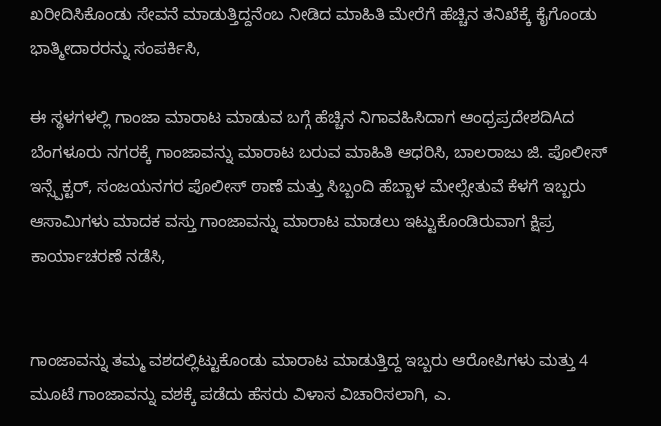ಖರೀದಿಸಿಕೊಂಡು ಸೇವನೆ ಮಾಡುತ್ತಿದ್ದನೆಂಬ ನೀಡಿದ ಮಾಹಿತಿ ಮೇರೆಗೆ ಹೆಚ್ಚಿನ ತನಿಖೆಕ್ಕೆ ಕೈಗೊಂಡು ಭಾತ್ಮೀದಾರರನ್ನು ಸಂಪರ್ಕಿಸಿ,

ಈ ಸ್ಥಳಗಳಲ್ಲಿ ಗಾಂಜಾ ಮಾರಾಟ ಮಾಡುವ ಬಗ್ಗೆ ಹೆಚ್ಚಿನ ನಿಗಾವಹಿಸಿದಾಗ ಆಂಧ್ರಪ್ರದೇಶದಿAದ ಬೆಂಗಳೂರು ನಗರಕ್ಕೆ ಗಾಂಜಾವನ್ನು ಮಾರಾಟ ಬರುವ ಮಾಹಿತಿ ಆಧರಿಸಿ, ಬಾಲರಾಜು ಜಿ. ಪೊಲೀಸ್ ಇನ್ಸ್ಪೆಕ್ಟರ್, ಸಂಜಯನಗರ ಪೊಲೀಸ್ ಠಾಣೆ ಮತ್ತು ಸಿಬ್ಬಂದಿ ಹೆಬ್ಬಾಳ ಮೇಲ್ಸೇತುವೆ ಕೆಳಗೆ ಇಬ್ಬರು ಆಸಾಮಿಗಳು ಮಾದಕ ವಸ್ತು ಗಾಂಜಾವನ್ನು ಮಾರಾಟ ಮಾಡಲು ಇಟ್ಟುಕೊಂಡಿರುವಾಗ ಕ್ಷಿಪ್ರ ಕಾರ್ಯಾಚರಣೆ ನಡೆಸಿ,


ಗಾಂಜಾವನ್ನು ತಮ್ಮ ವಶದಲ್ಲಿಟ್ಟುಕೊಂಡು ಮಾರಾಟ ಮಾಡುತ್ತಿದ್ದ ಇಬ್ಬರು ಆರೋಪಿಗಳು ಮತ್ತು 4 ಮೂಟೆ ಗಾಂಜಾವನ್ನು ವಶಕ್ಕೆ ಪಡೆದು ಹೆಸರು ವಿಳಾಸ ವಿಚಾರಿಸಲಾಗಿ, ಎ.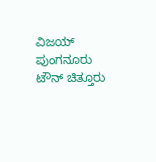ವಿಜಯ್ ಪುಂಗನೂರು ಟೌನ್ ಚಿತ್ತೂರು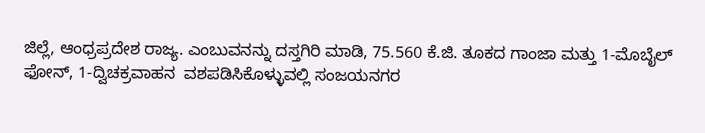ಜಿಲ್ಲೆ, ಆಂಧ್ರಪ್ರದೇಶ ರಾಜ್ಯ. ಎಂಬುವನನ್ನು ದಸ್ತಗಿರಿ ಮಾಡಿ, 75.560 ಕೆ.ಜಿ. ತೂಕದ ಗಾಂಜಾ ಮತ್ತು 1-ಮೊಬೈಲ್ ಫೋನ್, 1-ದ್ವಿಚಕ್ರವಾಹನ  ವಶಪಡಿಸಿಕೊಳ್ಳುವಲ್ಲಿ ಸಂಜಯನಗರ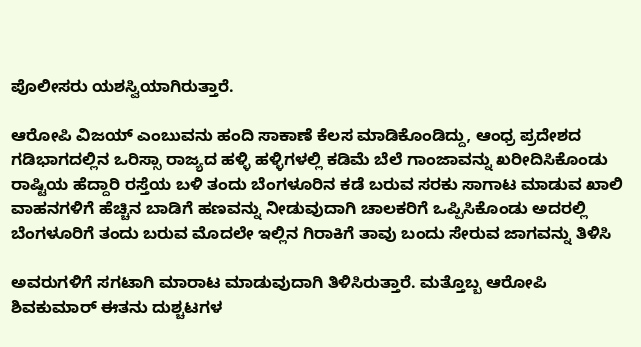ಪೊಲೀಸರು ಯಶಸ್ವಿಯಾಗಿರುತ್ತಾರೆ.

ಆರೋಪಿ ವಿಜಯ್ ಎಂಬುವನು ಹಂದಿ ಸಾಕಾಣೆ ಕೆಲಸ ಮಾಡಿಕೊಂಡಿದ್ದು, ಆಂಧ್ರ ಪ್ರದೇಶದ ಗಡಿಭಾಗದಲ್ಲಿನ ಒರಿಸ್ಸಾ ರಾಜ್ಯದ ಹಳ್ಳಿ ಹಳ್ಳಿಗಳಲ್ಲಿ ಕಡಿಮೆ ಬೆಲೆ ಗಾಂಜಾವನ್ನು ಖರೀದಿಸಿಕೊಂಡು ರಾಷ್ಟಿಯ ಹೆದ್ದಾರಿ ರಸ್ತೆಯ ಬಳಿ ತಂದು ಬೆಂಗಳೂರಿನ ಕಡೆ ಬರುವ ಸರಕು ಸಾಗಾಟ ಮಾಡುವ ಖಾಲಿ ವಾಹನಗಳಿಗೆ ಹೆಚ್ಚಿನ ಬಾಡಿಗೆ ಹಣವನ್ನು ನೀಡುವುದಾಗಿ ಚಾಲಕರಿಗೆ ಒಪ್ಪಿಸಿಕೊಂಡು ಅದರಲ್ಲಿ ಬೆಂಗಳೂರಿಗೆ ತಂದು ಬರುವ ಮೊದಲೇ ಇಲ್ಲಿನ ಗಿರಾಕಿಗೆ ತಾವು ಬಂದು ಸೇರುವ ಜಾಗವನ್ನು ತಿಳಿಸಿ

ಅವರುಗಳಿಗೆ ಸಗಟಾಗಿ ಮಾರಾಟ ಮಾಡುವುದಾಗಿ ತಿಳಿಸಿರುತ್ತಾರೆ. ಮತ್ತೊಬ್ಬ ಆರೋಪಿ ಶಿವಕುಮಾರ್ ಈತನು ದುಶ್ಚಟಗಳ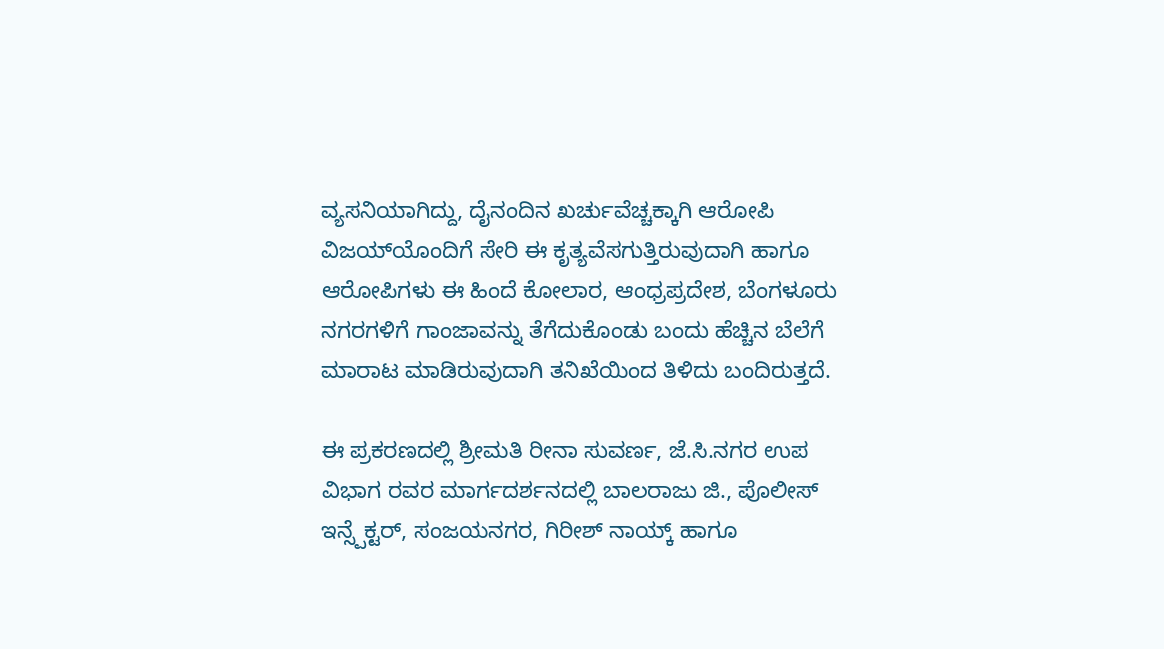ವ್ಯಸನಿಯಾಗಿದ್ದು, ದೈನಂದಿನ ಖರ್ಚುವೆಚ್ಚಕ್ಕಾಗಿ ಆರೋಪಿ ವಿಜಯ್‌ಯೊಂದಿಗೆ ಸೇರಿ ಈ ಕೃತ್ಯವೆಸಗುತ್ತಿರುವುದಾಗಿ ಹಾಗೂ ಆರೋಪಿಗಳು ಈ ಹಿಂದೆ ಕೋಲಾರ, ಆಂಧ್ರಪ್ರದೇಶ, ಬೆಂಗಳೂರು ನಗರಗಳಿಗೆ ಗಾಂಜಾವನ್ನು ತೆಗೆದುಕೊಂಡು ಬಂದು ಹೆಚ್ಚಿನ ಬೆಲೆಗೆ ಮಾರಾಟ ಮಾಡಿರುವುದಾಗಿ ತನಿಖೆಯಿಂದ ತಿಳಿದು ಬಂದಿರುತ್ತದೆ.

ಈ ಪ್ರಕರಣದಲ್ಲಿ ಶ್ರೀಮತಿ ರೀನಾ ಸುವರ್ಣ, ಜೆ.ಸಿ.ನಗರ ಉಪ ವಿಭಾಗ ರವರ ಮಾರ್ಗದರ್ಶನದಲ್ಲಿ ಬಾಲರಾಜು ಜಿ., ಪೊಲೀಸ್ ಇನ್ಸ್ಪೆಕ್ಟರ್, ಸಂಜಯನಗರ, ಗಿರೀಶ್ ನಾಯ್ಕ್ ಹಾಗೂ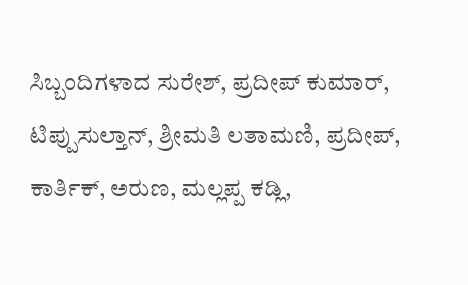ಸಿಬ್ಬಂದಿಗಳಾದ ಸುರೇಶ್, ಪ್ರದೀಪ್ ಕುಮಾರ್, ಟಿಪ್ಪುಸುಲ್ತಾನ್, ಶ್ರೀಮತಿ ಲತಾಮಣಿ, ಪ್ರದೀಪ್, ಕಾರ್ತಿಕ್, ಅರುಣ, ಮಲ್ಲಪ್ಪ ಕಡ್ಲಿ,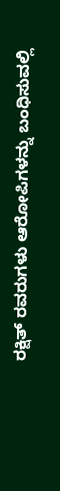ರಕ್ಷಿತ್ ರವರುಗಳು ಆರೋಪಿಗಳನ್ನು ಬಂಧಿಸುವಲ್ಲಿ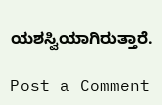ಯಶಸ್ವಿಯಾಗಿರುತ್ತಾರೆ.

Post a Comment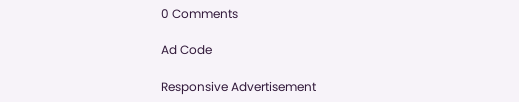0 Comments

Ad Code

Responsive Advertisement